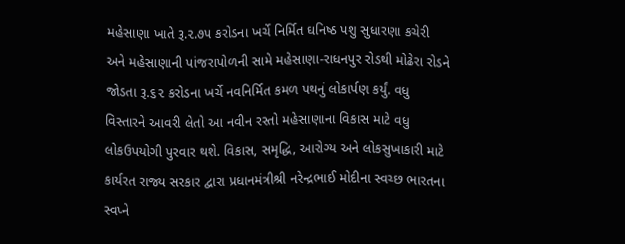મહેસાણા ખાતે રૂ.૨.૭૫ કરોડના ખર્ચે નિર્મિત ઘનિષ્ઠ પશુ સુધારણા કચેરી અને મહેસાણાની પાંજરાપોળની સામે મહેસાણા-રાધનપુર રોડથી મોઢેરા રોડને જોડતા રૂ.૬૨ કરોડના ખર્ચે નવનિર્મિત કમળ પથનું લોકાર્પણ કર્યું. વધુ વિસ્તારને આવરી લેતો આ નવીન રસ્તો મહેસાણાના વિકાસ માટે વધુ લોકઉપયોગી પુરવાર થશે. વિકાસ, સમૃદ્ધિ, આરોગ્ય અને લોકસુખાકારી માટે કાર્યરત રાજ્ય સરકાર દ્વારા પ્રધાનમંત્રીશ્રી નરેન્દ્રભાઈ મોદીના સ્વચ્છ ભારતના સ્વપ્ને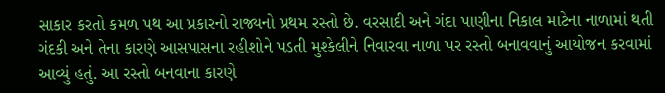સાકાર કરતો કમળ પથ આ પ્રકારનો રાજ્યનો પ્રથમ રસ્તો છે. વરસાદી અને ગંદા પાણીના નિકાલ માટેના નાળામાં થતી ગંદકી અને તેના કારણે આસપાસના રહીશોને પડતી મુશ્કેલીને નિવારવા નાળા પર રસ્તો બનાવવાનું આયોજન કરવામાં આવ્યું હતું. આ રસ્તો બનવાના કારણે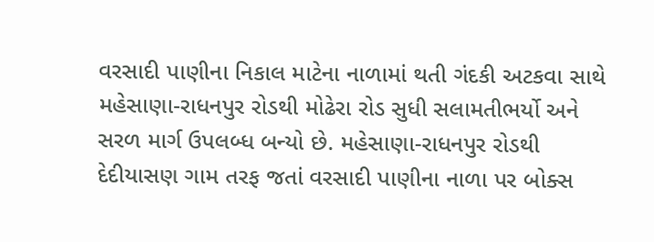વરસાદી પાણીના નિકાલ માટેના નાળામાં થતી ગંદકી અટકવા સાથે મહેસાણા-રાધનપુર રોડથી મોઢેરા રોડ સુધી સલામતીભર્યો અને સરળ માર્ગ ઉપલબ્ધ બન્યો છે. મહેસાણા-રાધનપુર રોડથી દેદીયાસણ ગામ તરફ જતાં વરસાદી પાણીના નાળા પર બોક્સ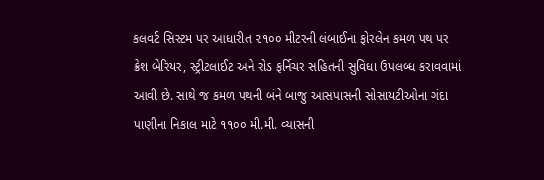કલવર્ટ સિસ્ટમ પર આધારીત ૨૧૦૦ મીટરની લંબાઈના ફોરલેન કમળ પથ પર ક્રેશ બેરિયર, સ્ટ્રીટલાઈટ અને રોડ ફર્નિચર સહિતની સુવિધા ઉપલબ્ધ કરાવવામાં આવી છે. સાથે જ કમળ પથની બંને બાજુ આસપાસની સોસાયટીઓના ગંદા પાણીના નિકાલ માટે ૧૧૦૦ મી.મી. વ્યાસની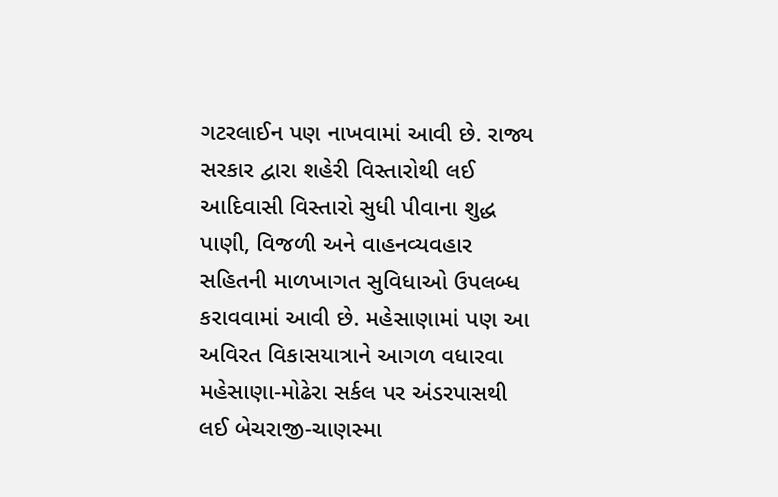ગટરલાઈન પણ નાખવામાં આવી છે. રાજ્ય સરકાર દ્વારા શહેરી વિસ્તારોથી લઈ આદિવાસી વિસ્તારો સુધી પીવાના શુદ્ધ પાણી, વિજળી અને વાહનવ્યવહાર સહિતની માળખાગત સુવિધાઓ ઉપલબ્ધ કરાવવામાં આવી છે. મહેસાણામાં પણ આ અવિરત વિકાસયાત્રાને આગળ વધારવા મહેસાણા-મોઢેરા સર્કલ પર અંડરપાસથી લઈ બેચરાજી-ચાણસ્મા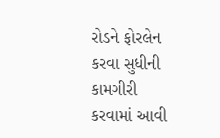રોડને ફોરલેન કરવા સુધીની કામગીરી કરવામાં આવી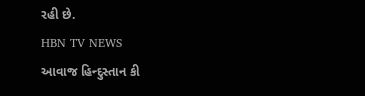રહી છે.
HBN TV NEWS
આવાજ હિન્દુસ્તાન કી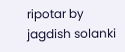ripotar by jagdish solanki